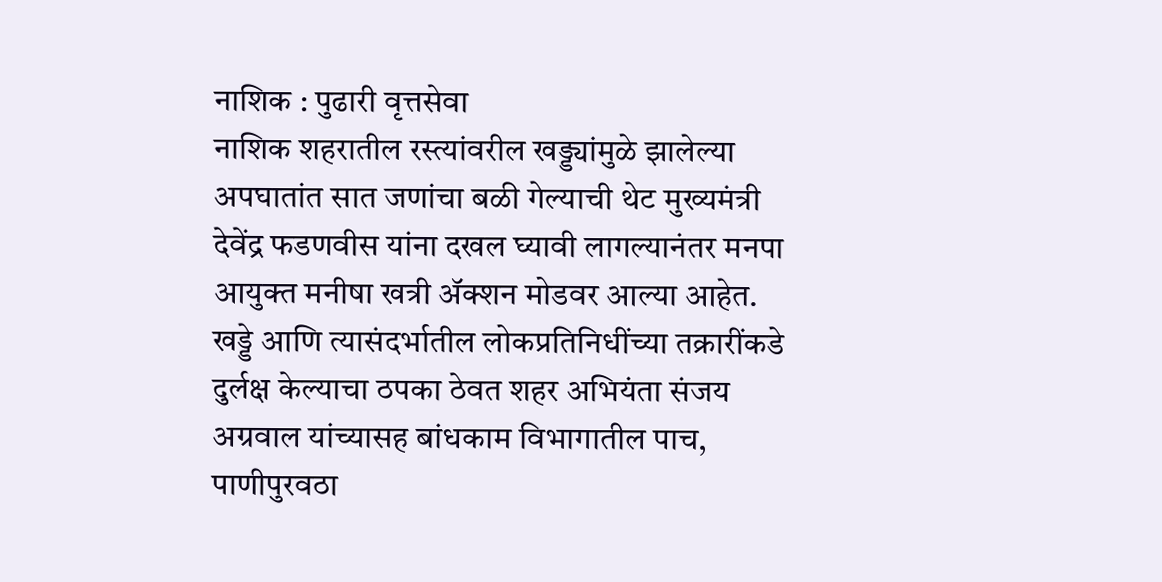नाशिक : पुढारी वृत्तसेवा
नाशिक शहरातील रस्त्यांवरील खड्ड्यांमुळे झालेल्या अपघातांत सात जणांचा बळी गेल्याची थेट मुख्यमंत्री देवेंद्र फडणवीस यांना दखल घ्यावी लागल्यानंतर मनपा आयुक्त मनीषा खत्री ॲक्शन मोडवर आल्या आहेत.
खड्डे आणि त्यासंदर्भातील लोकप्रतिनिधींच्या तक्रारींकडे दुर्लक्ष केल्याचा ठपका ठेवत शहर अभियंता संजय अग्रवाल यांच्यासह बांधकाम विभागातील पाच, पाणीपुरवठा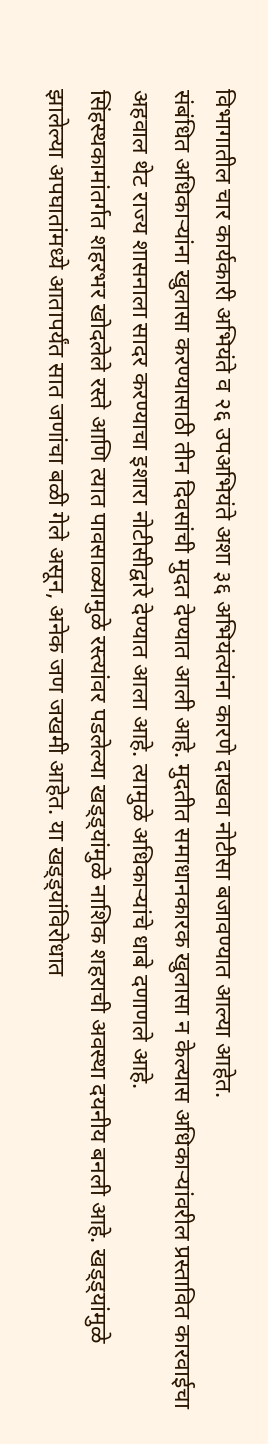विभागातील चार कार्यकारी अभियंते व २६ उपअभियंते अशा ३६ अभियंत्यांना कारणे दाखवा नोटीसा बजावण्यात आल्या आहेत.
संबंधित अधिकाऱ्यांना खुलासा करण्यासाठी तीन दिवसांची मुदत देण्यात आली आहे. मुदतीत समाधानकारक खुलासा न केल्यास अधिकाऱ्यांवरील प्रस्तावित कारवाईचा अहवाल थेट राज्य शासनाला सादर करण्याचा इशारा नोटीसीद्वारे देण्यात आला आहे. त्यामुळे अधिकाऱ्यांचे धाबे दणाणले आहे.
सिंहस्थकामांतर्गत शहरभर खोदलेले रस्ते आणि त्यात पावसाळ्यामुळे रस्त्यांवर पडलेल्या खड्ड्यांमुळे नाशिक शहराची अवस्था दयनीय बनली आहे. खड्ड्यांमुळे झालेल्या अपघातांमध्ये आतापर्यंत सात जणांचा बळी गेले असून, अनेक जण जखमी आहेत. या खड्ड्यांविरोधात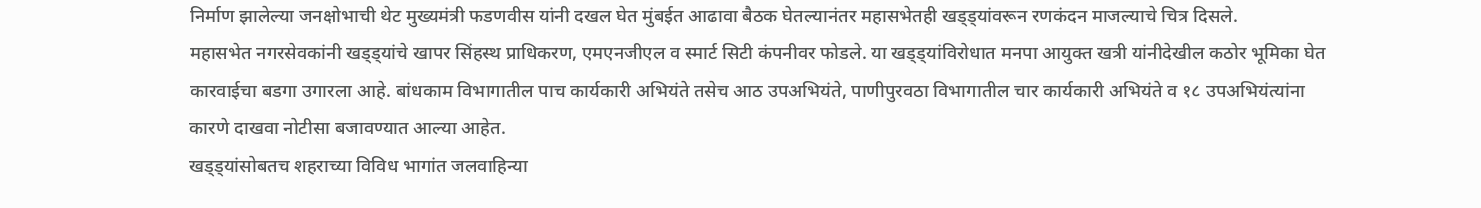निर्माण झालेल्या जनक्षोभाची थेट मुख्यमंत्री फडणवीस यांनी दखल घेत मुंबईत आढावा बैठक घेतल्यानंतर महासभेतही खड्ड्यांवरून रणकंदन माजल्याचे चित्र दिसले.
महासभेत नगरसेवकांनी खड्ड्यांचे खापर सिंहस्थ प्राधिकरण, एमएनजीएल व स्मार्ट सिटी कंपनीवर फोडले. या खड्ड्यांविरोधात मनपा आयुक्त खत्री यांनीदेखील कठोर भूमिका घेत कारवाईचा बडगा उगारला आहे. बांधकाम विभागातील पाच कार्यकारी अभियंते तसेच आठ उपअभियंते, पाणीपुरवठा विभागातील चार कार्यकारी अभियंते व १८ उपअभियंत्यांना कारणे दाखवा नोटीसा बजावण्यात आल्या आहेत.
खड्ड्यांसोबतच शहराच्या विविध भागांत जलवाहिन्या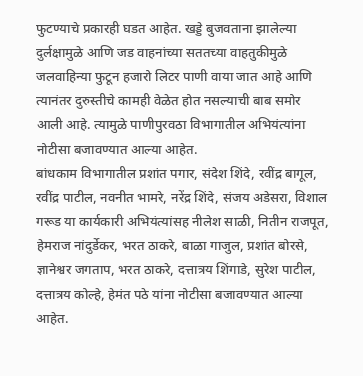फुटण्याचे प्रकारही घडत आहेत. खड्डे बुजवताना झालेल्या दुर्लक्षामुळे आणि जड वाहनांच्या सततच्या वाहतुकीमुळे जलवाहिन्या फुटून हजारो लिटर पाणी वाया जात आहे आणि त्यानंतर दुरुस्तीचे कामही वेळेत होत नसल्याची बाब समोर आली आहे. त्यामुळे पाणीपुरवठा विभागातील अभियंत्यांना नोटीसा बजावण्यात आल्या आहेत.
बांधकाम विभागातील प्रशांत पगार, संदेश शिंदे, रवींद्र बागूल, रवींद्र पाटील, नवनीत भामरे, नरेंद्र शिंदे, संजय अडेसरा, विशाल गरूड या कार्यकारी अभियंत्यांसह नीलेश साळी, नितीन राजपूत, हेमराज नांदुर्डेकर, भरत ठाकरे, बाळा गाजुल, प्रशांत बोरसे, ज्ञानेश्वर जगताप, भरत ठाकरे, दत्तात्रय शिंगाडे, सुरेश पाटील, दत्तात्रय कोल्हे, हेमंत पठे यांना नोटीसा बजावण्यात आल्या आहेत.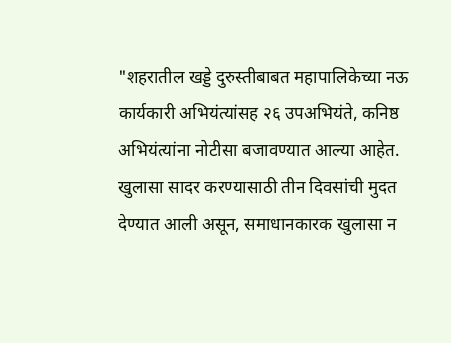"शहरातील खड्डे दुरुस्तीबाबत महापालिकेच्या नऊ कार्यकारी अभियंत्यांसह २६ उपअभियंते, कनिष्ठ अभियंत्यांना नोटीसा बजावण्यात आल्या आहेत. खुलासा सादर करण्यासाठी तीन दिवसांची मुदत देण्यात आली असून, समाधानकारक खुलासा न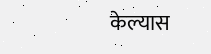केल्यास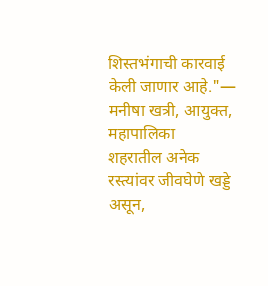शिस्तभंगाची कारवाई केली जाणार आहे."— मनीषा खत्री, आयुक्त, महापालिका
शहरातील अनेक रस्त्यांवर जीवघेणे खड्डे असून,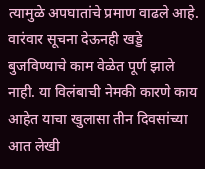त्यामुळे अपघातांचे प्रमाण वाढले आहे. वारंवार सूचना देऊनही खड्डे बुजविण्याचे काम वेळेत पूर्ण झाले नाही. या विलंबाची नेमकी कारणे काय आहेत याचा खुलासा तीन दिवसांच्या आत लेखी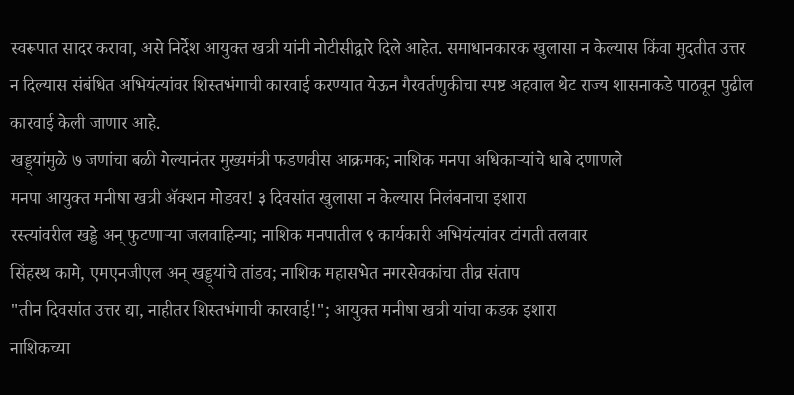स्वरूपात सादर करावा, असे निर्देश आयुक्त खत्री यांनी नोटीसीद्वारे दिले आहेत. समाधानकारक खुलासा न केल्यास किंवा मुदतीत उत्तर न दिल्यास संबंधित अभियंत्यांवर शिस्तभंगाची कारवाई करण्यात येऊन गैरवर्तणुकीचा स्पष्ट अहवाल थेट राज्य शासनाकडे पाठवून पुढील कारवाई केली जाणार आहे.
खड्ड्यांमुळे ७ जणांचा बळी गेल्यानंतर मुख्यमंत्री फडणवीस आक्रमक; नाशिक मनपा अधिकाऱ्यांचे धाबे दणाणले
मनपा आयुक्त मनीषा खत्री ॲक्शन मोडवर! ३ दिवसांत खुलासा न केल्यास निलंबनाचा इशारा
रस्त्यांवरील खड्डे अन् फुटणाऱ्या जलवाहिन्या; नाशिक मनपातील ९ कार्यकारी अभियंत्यांवर टांगती तलवार
सिंहस्थ कामे, एमएनजीएल अन् खड्ड्यांचे तांडव; नाशिक महासभेत नगरसेवकांचा तीव्र संताप
"तीन दिवसांत उत्तर द्या, नाहीतर शिस्तभंगाची कारवाई!"; आयुक्त मनीषा खत्री यांचा कडक इशारा
नाशिकच्या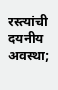रस्त्यांची दयनीय अवस्था;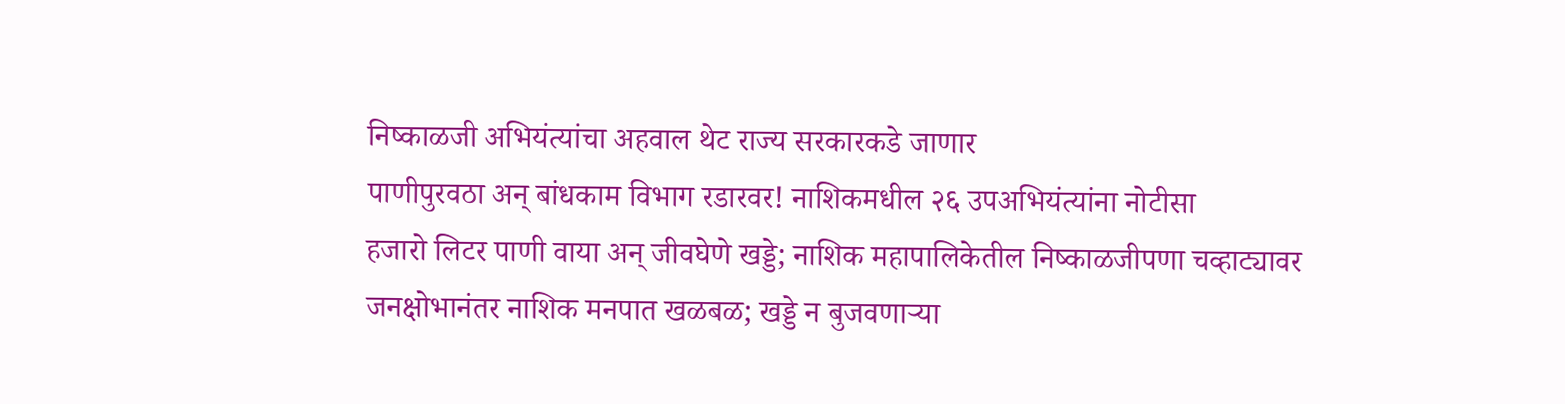निष्काळजी अभियंत्यांचा अहवाल थेट राज्य सरकारकडे जाणार
पाणीपुरवठा अन् बांधकाम विभाग रडारवर! नाशिकमधील २६ उपअभियंत्यांना नोटीसा
हजारो लिटर पाणी वाया अन् जीवघेणे खड्डे; नाशिक महापालिकेतील निष्काळजीपणा चव्हाट्यावर
जनक्षोभानंतर नाशिक मनपात खळबळ; खड्डे न बुजवणाऱ्या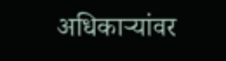अधिकाऱ्यांवर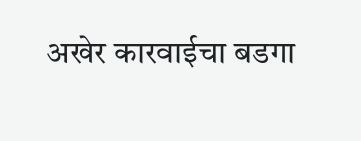अखेर कारवाईचा बडगा